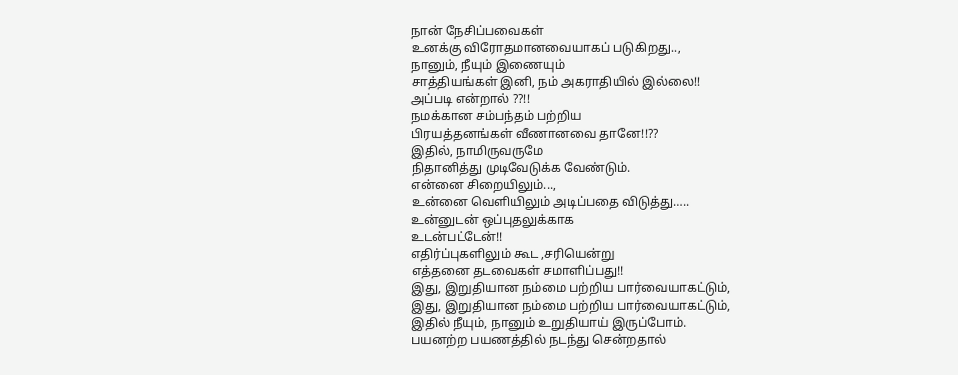நான் நேசிப்பவைகள்
உனக்கு விரோதமானவையாகப் படுகிறது..,
நானும், நீயும் இணையும்
சாத்தியங்கள் இனி, நம் அகராதியில் இல்லை!!
அப்படி என்றால் ??!!
நமக்கான சம்பந்தம் பற்றிய
பிரயத்தனங்கள் வீணானவை தானே!!??
இதில், நாமிருவருமே
நிதானித்து முடிவேடுக்க வேண்டும்.
என்னை சிறையிலும்...,
உன்னை வெளியிலும் அடிப்பதை விடுத்து…..
உன்னுடன் ஒப்புதலுக்காக
உடன்பட்டேன்!!
எதிர்ப்புகளிலும் கூட ,சரியென்று
எத்தனை தடவைகள் சமாளிப்பது!!
இது, இறுதியான நம்மை பற்றிய பார்வையாகட்டும்,
இது, இறுதியான நம்மை பற்றிய பார்வையாகட்டும்,
இதில் நீயும், நானும் உறுதியாய் இருப்போம்.
பயனற்ற பயணத்தில் நடந்து சென்றதால்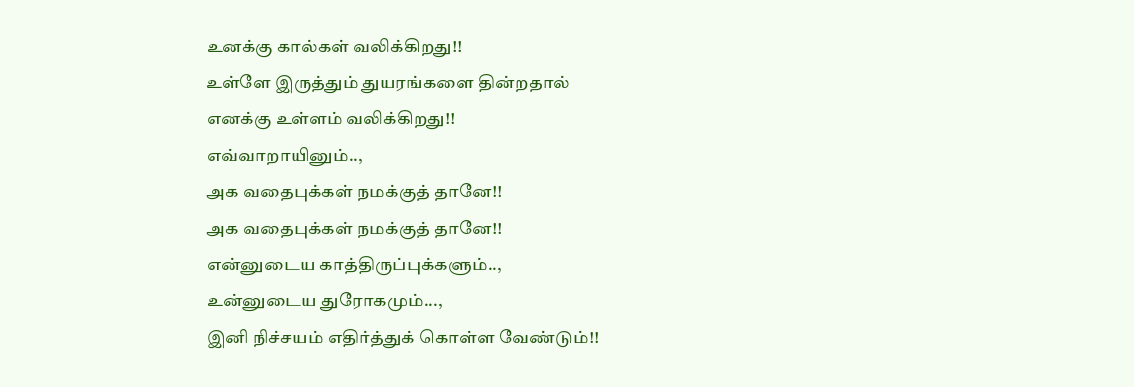உனக்கு கால்கள் வலிக்கிறது!!
உள்ளே இருத்தும் துயரங்களை தின்றதால்
எனக்கு உள்ளம் வலிக்கிறது!!
எவ்வாறாயினும்..,
அக வதைபுக்கள் நமக்குத் தானே!!
அக வதைபுக்கள் நமக்குத் தானே!!
என்னுடைய காத்திருப்புக்களும்..,
உன்னுடைய துரோகமும்...,
இனி நிச்சயம் எதிர்த்துக் கொள்ள வேண்டும்!!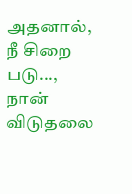அதனால்,
நீ சிறை படு...,
நான் விடுதலை